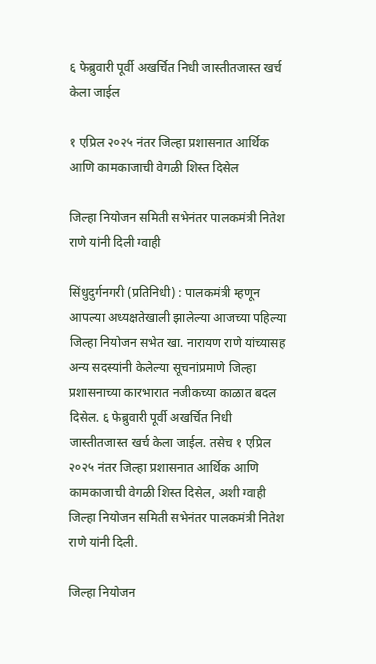६ फेब्रुवारी पूर्वी अखर्चित निधी जास्तीतजास्त खर्च केला जाईल

१ एप्रिल २०२५ नंतर जिल्हा प्रशासनात आर्थिक आणि कामकाजाची वेगळी शिस्त दिसेल

जिल्हा नियोजन समिती सभेनंतर पालकमंत्री नितेश राणे यांनी दिली ग्वाही

सिंधुदुर्गनगरी (प्रतिनिधी) : पालकमंत्री म्हणून आपल्या अध्यक्षतेखाली झालेल्या आजच्या पहिल्या जिल्हा नियोजन सभेत खा. नारायण राणे यांच्यासह अन्य सदस्यांनी केलेल्या सूचनांप्रमाणे जिल्हा प्रशासनाच्या कारभारात नजीकच्या काळात बदल दिसेल. ६ फेब्रुवारी पूर्वी अखर्चित निधी जास्तीतजास्त खर्च केला जाईल. तसेच १ एप्रिल २०२५ नंतर जिल्हा प्रशासनात आर्थिक आणि कामकाजाची वेगळी शिस्त दिसेल, अशी ग्वाही जिल्हा नियोजन समिती सभेनंतर पालकमंत्री नितेश राणे यांनी दिली.

जिल्हा नियोजन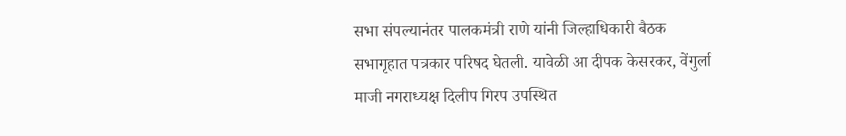सभा संपल्यानंतर पालकमंत्री राणे यांनी जिल्हाधिकारी बैठक सभागृहात पत्रकार परिषद घेतली. यावेळी आ दीपक केसरकर, वेंगुर्ला माजी नगराध्यक्ष दिलीप गिरप उपस्थित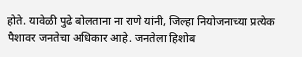होते. यावेळी पुढे बोलताना ना राणे यांनी, जिल्हा नियोजनाच्या प्रत्येक पैशावर जनतेचा अधिकार आहे. जनतेला हिशोब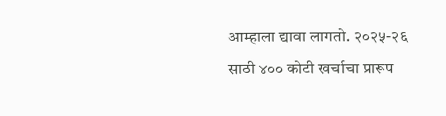आम्हाला द्यावा लागतो. २०२५-२६ साठी ४०० कोटी खर्चाचा प्रारूप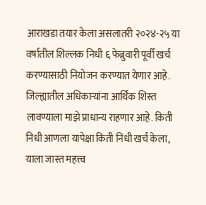आराखडा तयार केला असलातरी २०२४-२५ या वर्षातील शिल्लक निधी ६ फेब्रुवारी पूर्वी खर्च करण्यासाठी नियोजन करण्यात येणार आहे. जिल्ह्यातील अधिकाऱ्यांना आर्थिक शिस्त लावण्याला माझे प्राधान्य राहणार आहे. किती निधी आणला यापेक्षा किती निधी खर्च केला, याला जास्त महत्त्व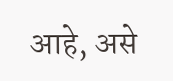आहे, असे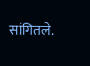सांगितले.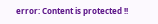error: Content is protected !!